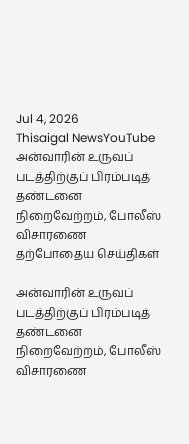Jul 4, 2026
Thisaigal NewsYouTube
அன்வாரின் உருவப் படத்திற்குப் பிரம்படித் தண்டனை நிறைவேற்றம், போலீஸ் விசாரணை
தற்போதைய செய்திகள்

அன்வாரின் உருவப் படத்திற்குப் பிரம்படித் தண்டனை நிறைவேற்றம், போலீஸ் விசாரணை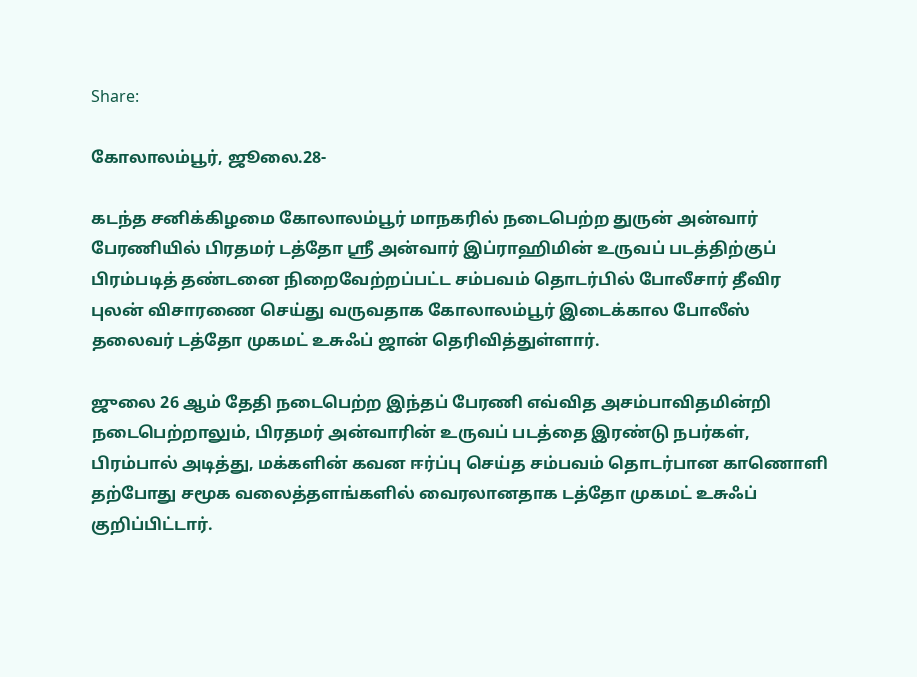Share:

கோலாலம்பூர், ஜூலை.28-

கடந்த சனிக்கிழமை கோலாலம்பூர் மாநகரில் நடைபெற்ற துருன் அன்வார் பேரணியில் பிரதமர் டத்தோ ஶ்ரீ அன்வார் இப்ராஹிமின் உருவப் படத்திற்குப் பிரம்படித் தண்டனை நிறைவேற்றப்பட்ட சம்பவம் தொடர்பில் போலீசார் தீவிர புலன் விசாரணை செய்து வருவதாக கோலாலம்பூர் இடைக்கால போலீஸ் தலைவர் டத்தோ முகமட் உசுஃப் ஜான் தெரிவித்துள்ளார்.

ஜுலை 26 ஆம் தேதி நடைபெற்ற இந்தப் பேரணி எவ்வித அசம்பாவிதமின்றி நடைபெற்றாலும், பிரதமர் அன்வாரின் உருவப் படத்தை இரண்டு நபர்கள், பிரம்பால் அடித்து, மக்களின் கவன ஈர்ப்பு செய்த சம்பவம் தொடர்பான காணொளி தற்போது சமூக வலைத்தளங்களில் வைரலானதாக டத்தோ முகமட் உசுஃப் குறிப்பிட்டார்.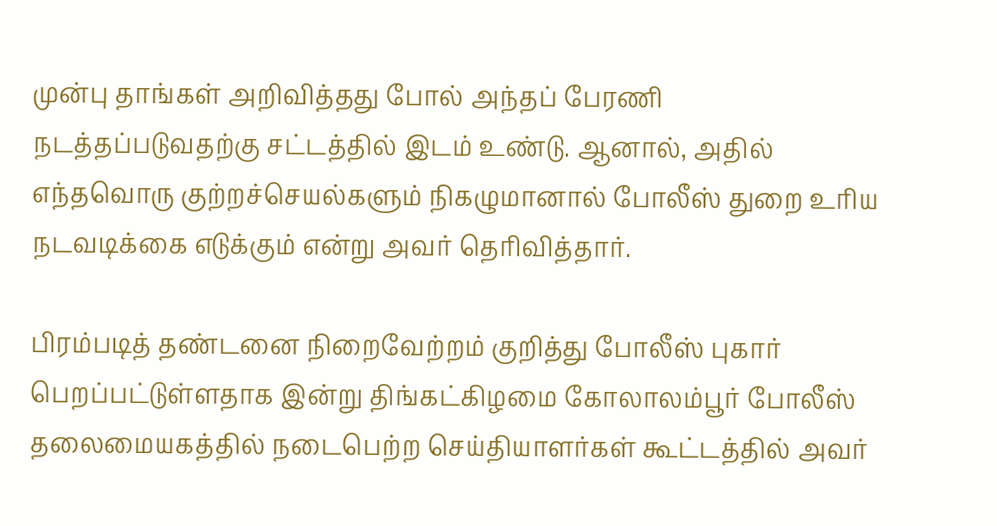முன்பு தாங்கள் அறிவித்தது போல் அந்தப் பேரணி நடத்தப்படுவதற்கு சட்டத்தில் இடம் உண்டு. ஆனால், அதில் எந்தவொரு குற்றச்செயல்களும் நிகழுமானால் போலீஸ் துறை உரிய நடவடிக்கை எடுக்கும் என்று அவர் தெரிவித்தார்.

பிரம்படித் தண்டனை நிறைவேற்றம் குறித்து போலீஸ் புகார் பெறப்பட்டுள்ளதாக இன்று திங்கட்கிழமை கோலாலம்பூர் போலீஸ் தலைமையகத்தில் நடைபெற்ற செய்தியாளர்கள் கூட்டத்தில் அவர்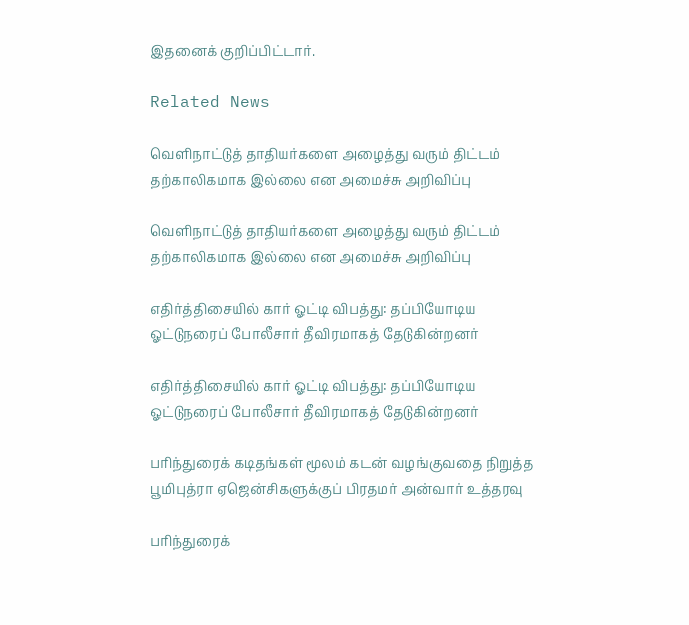இதனைக் குறிப்பிட்டார்.

Related News

வெளிநாட்டுத் தாதியர்களை அழைத்து வரும் திட்டம் தற்காலிகமாக இல்லை என அமைச்சு அறிவிப்பு

வெளிநாட்டுத் தாதியர்களை அழைத்து வரும் திட்டம் தற்காலிகமாக இல்லை என அமைச்சு அறிவிப்பு

எதிர்த்திசையில் கார் ஓட்டி விபத்து: தப்பியோடிய ஓட்டுநரைப் போலீசார் தீவிரமாகத் தேடுகின்றனர்

எதிர்த்திசையில் கார் ஓட்டி விபத்து: தப்பியோடிய ஓட்டுநரைப் போலீசார் தீவிரமாகத் தேடுகின்றனர்

பரிந்துரைக் கடிதங்கள் மூலம் கடன் வழங்குவதை நிறுத்த பூமிபுத்ரா ஏஜென்சிகளுக்குப் பிரதமர் அன்வார் உத்தரவு

பரிந்துரைக்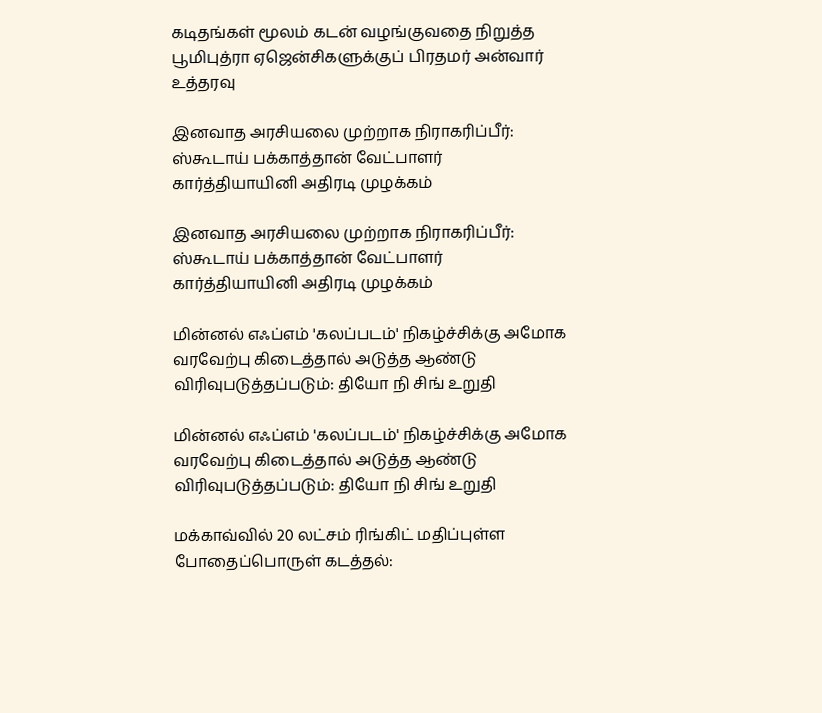கடிதங்கள் மூலம் கடன் வழங்குவதை நிறுத்த பூமிபுத்ரா ஏஜென்சிகளுக்குப் பிரதமர் அன்வார் உத்தரவு

இனவாத அரசியலை முற்றாக நிராகரிப்பீர்: ஸ்கூடாய் பக்காத்தான் வேட்பாளர் கார்த்தியாயினி அதிரடி முழக்கம்

இனவாத அரசியலை முற்றாக நிராகரிப்பீர்: ஸ்கூடாய் பக்காத்தான் வேட்பாளர் கார்த்தியாயினி அதிரடி முழக்கம்

மின்னல் எஃப்எம் 'கலப்படம்' நிகழ்ச்சிக்கு அமோக வரவேற்பு கிடைத்தால் அடுத்த ஆண்டு விரிவுபடுத்தப்படும்: தியோ நி சிங் உறுதி

மின்னல் எஃப்எம் 'கலப்படம்' நிகழ்ச்சிக்கு அமோக வரவேற்பு கிடைத்தால் அடுத்த ஆண்டு விரிவுபடுத்தப்படும்: தியோ நி சிங் உறுதி

மக்காவ்வில் 20 லட்சம் ரிங்கிட் மதிப்புள்ள போதைப்பொருள் கடத்தல்: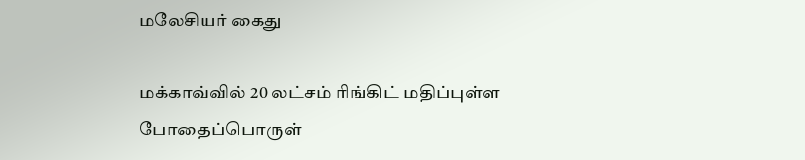மலேசியர் கைது

மக்காவ்வில் 20 லட்சம் ரிங்கிட் மதிப்புள்ள போதைப்பொருள்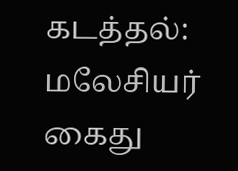கடத்தல்: மலேசியர் கைது